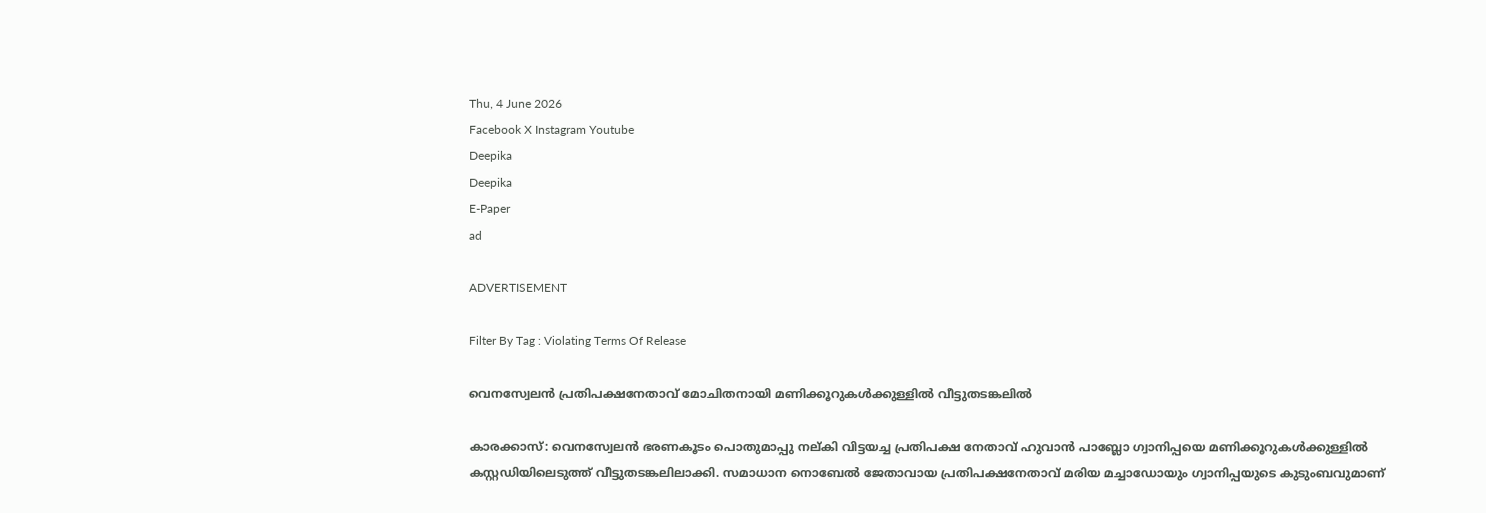Thu, 4 June 2026
Facebook X Instagram Youtube
Deepika
Deepika
E-Paper
ad

ADVERTISEMENT

Filter By Tag : Violating Terms Of Release

വെനസ്വേലൻ പ്രതിപക്ഷനേതാവ് മോചിതനായി മണിക്കൂറുകൾക്കുള്ളിൽ വീട്ടുതടങ്കലിൽ

കാരക്കാസ്: വെനസ്വേലൻ ഭരണകൂടം പൊതുമാപ്പു നല്കി വിട്ടയച്ച പ്രതിപക്ഷ നേതാവ് ഹുവാൻ പാബ്ലോ ഗ്വാനിപ്പയെ മണിക്കൂറുകൾക്കുള്ളിൽ കസ്റ്റഡിയിലെടുത്ത് വീട്ടുതടങ്കലിലാക്കി. സമാധാന നൊബേൽ ജേതാവായ പ്രതിപക്ഷനേതാവ് മരിയ മച്ചാഡോയും ഗ്വാനിപ്പയുടെ കുടുംബവുമാണ്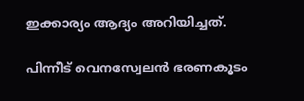ഇക്കാര്യം ആദ്യം അറിയിച്ചത്.

പിന്നീട് വെനസ്വേലൻ ഭരണകൂടം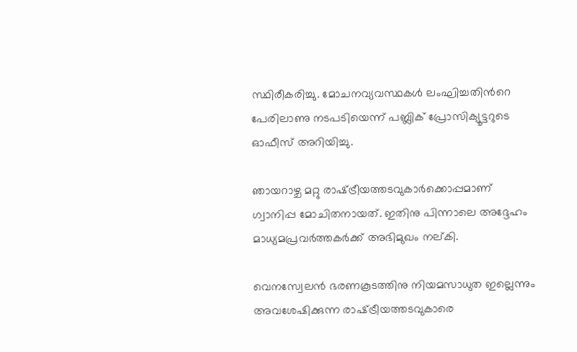സ്ഥിരീകരിച്ചു. മോചനവ്യവസ്ഥകൾ ലംഘിച്ചതിന്‍റെ പേരിലാണു നടപടിയെന്ന് പബ്ലിക് പ്രോസിക്യൂട്ടറുടെ ഓഫീസ് അറിയിച്ചു.

ഞായറാഴ്ച മറ്റു രാഷ്‌ട്രീയത്തടവുകാർക്കൊപ്പമാണ് ഗ്വാനിപ്പ മോചിതനായത്. ഇതിനു പിന്നാലെ അദ്ദേഹം മാധ്യമപ്രവർത്തകർക്ക് അഭിമുഖം നല്കി.

വെനസ്വേലൻ ഭരണകൂടത്തിനു നിയമസാധുത ഇല്ലെന്നും അവശേഷിക്കുന്ന രാഷ്‌ട്രീയത്തടവുകാരെ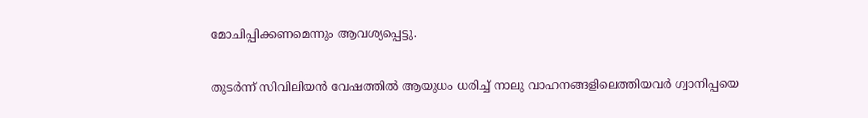മോചിപ്പിക്കണമെന്നും ആവശ്യപ്പെട്ടു.

തുടർന്ന് സിവിലിയൻ വേഷത്തിൽ ആയുധം ധരിച്ച് നാലു വാഹനങ്ങളിലെത്തിയവർ ഗ്വാനിപ്പയെ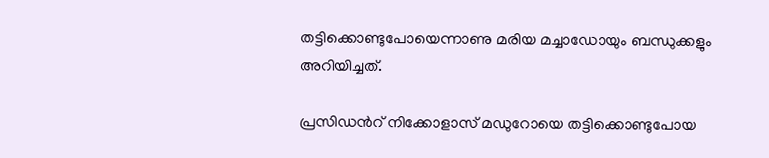തട്ടിക്കൊണ്ടുപോയെന്നാണു മരിയ മച്ചാഡോയും ബന്ധുക്കളും അറിയിച്ചത്.

പ്രസിഡന്‍റ് നിക്കോളാസ് മഡുറോയെ തട്ടിക്കൊണ്ടുപോയ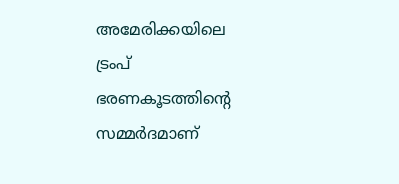അമേരിക്കയിലെ ട്രംപ് ഭരണകൂടത്തിന്‍റെ സമ്മർദമാണ്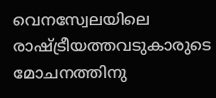വെനസ്വേലയിലെ രാഷ്‌ട്രീയത്തവടുകാരുടെ മോചനത്തിനു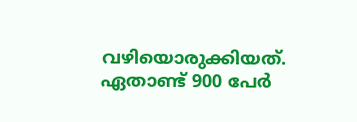വഴിയൊരുക്കിയത്. ഏതാണ്ട് 900 പേർ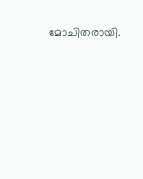മോചിതരായി.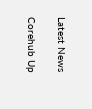Latest News

Corehub Up